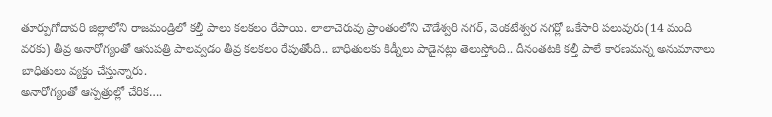తూర్పుగోదావరి జిల్లాలోని రాజమండ్రిలో కల్తీ పాలు కలకలం రేపాయి. లాలాచెరువు ప్రాంతంలోని చౌడేశ్వరి నగర్, వెంకటేశ్వర నగర్లో ఒకేసారి పలువురు(14 మంది వరకు) తీవ్ర అనారోగ్యంతో ఆసుపత్రి పాలవ్వడం తీవ్ర కలకలం రేపుతోంది.. బాధితులకు కిడ్నీలు పాడైనట్లు తెలుస్తోంది.. దీనంతటకి కల్తీ పాలే కారణమన్న అనుమానాలు బాధితులు వ్యక్తం చేస్తున్నారు.
అనారోగ్యంతో ఆస్పత్రుల్లో చేరిక….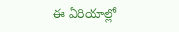ఈ ఏరియాల్లో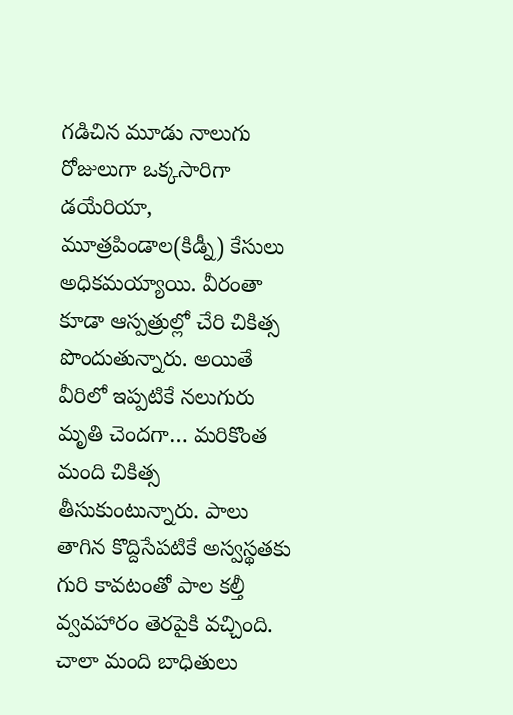గడిచిన మూడు నాలుగు రోజులుగా ఒక్కసారిగా డయేరియా, మూత్రపిండాల(కిడ్నీ) కేసులు అధికమయ్యాయి. వీరంతా కూడా ఆస్పత్రుల్లో చేరి చికిత్స పొందుతున్నారు. అయితే వీరిలో ఇప్పటికే నలుగురు మృతి చెందగా… మరికొంత మంది చికిత్స తీసుకుంటున్నారు. పాలు తాగిన కొద్దిసేపటికే అస్వస్థతకు గురి కావటంతో పాల కల్తీ వ్వవహారం తెరపైకి వచ్చింది. చాలా మంది బాధితులు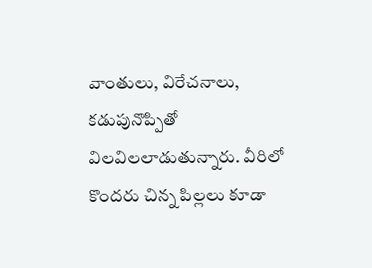వాంతులు, విరేచనాలు, కడుపునొప్పితో విలవిలలాడుతున్నారు. వీరిలో కొందరు చిన్న పిల్లలు కూడా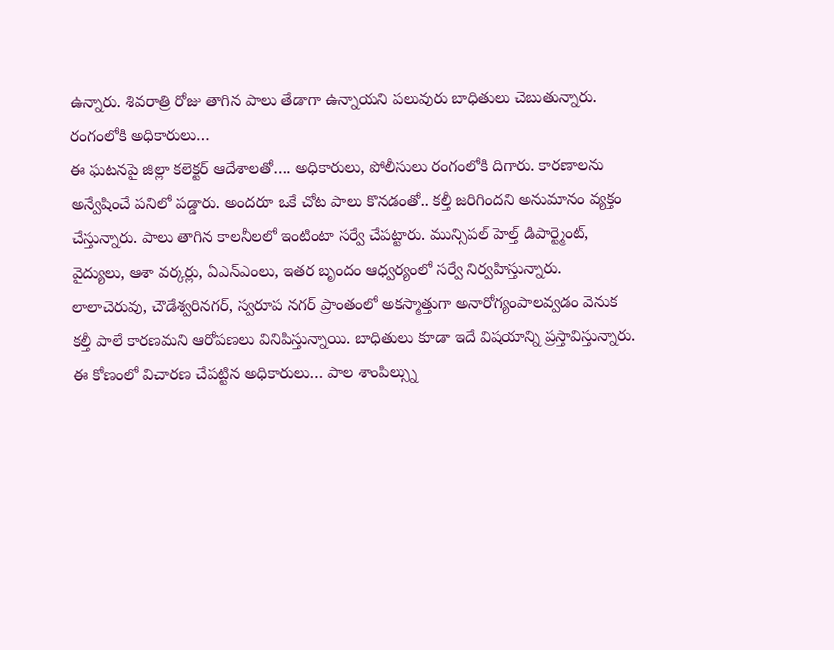ఉన్నారు. శివరాత్రి రోజు తాగిన పాలు తేడాగా ఉన్నాయని పలువురు బాధితులు చెబుతున్నారు.
రంగంలోకి అధికారులు…
ఈ ఘటనపై జిల్లా కలెక్టర్ ఆదేశాలతో…. అధికారులు, పోలీసులు రంగంలోకి దిగారు. కారణాలను అన్వేషించే పనిలో పడ్డారు. అందరూ ఒకే చోట పాలు కొనడంతో.. కల్తీ జరిగిందని అనుమానం వ్యక్తం చేస్తున్నారు. పాలు తాగిన కాలనీలలో ఇంటింటా సర్వే చేపట్టారు. మున్సిపల్ హెల్త్ డిపార్ట్మెంట్, వైద్యులు, ఆశా వర్కర్లు, ఏఎన్ఎంలు, ఇతర బృందం ఆధ్వర్యంలో సర్వే నిర్వహిస్తున్నారు.
లాలాచెరువు, చౌడేశ్వరినగర్, స్వరూప నగర్ ప్రాంతంలో అకస్మాత్తుగా అనారోగ్యంపాలవ్వడం వెనుక కల్తీ పాలే కారణమని ఆరోపణలు వినిపిస్తున్నాయి. బాధితులు కూడా ఇదే విషయాన్ని ప్రస్తావిస్తున్నారు. ఈ కోణంలో విచారణ చేపట్టిన అధికారులు… పాల శాంపిల్స్ను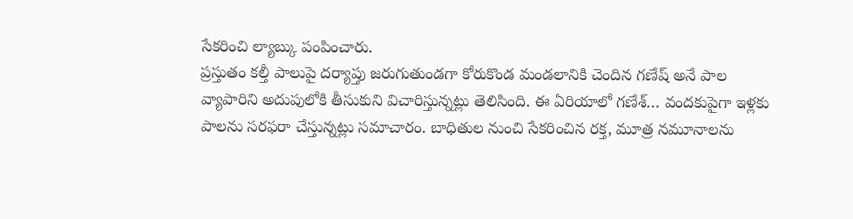సేకరించి ల్యాబ్కు పంపించారు.
ప్రస్తుతం కల్తీ పాలుపై దర్యాప్తు జరుగుతుండగా కోరుకొండ మండలానికి చెందిన గణేష్ అనే పాల వ్యాపారిని అదుపులోకి తీసుకుని విచారిస్తున్నట్లు తెలిసింది. ఈ ఏరియాలో గణేశ్… వందకుపైగా ఇళ్లకు పాలను సరఫరా చేస్తున్నట్లు సమాచారం. బాధితుల నుంచి సేకరించిన రక్త, మూత్ర నమూనాలను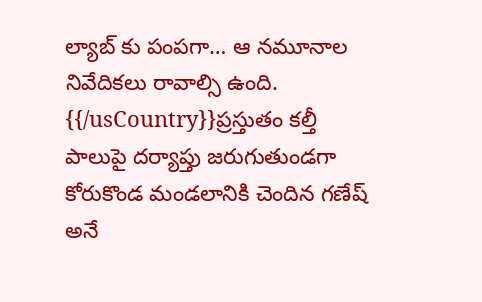ల్యాబ్ కు పంపగా… ఆ నమూనాల నివేదికలు రావాల్సి ఉంది.
{{/usCountry}}ప్రస్తుతం కల్తీ పాలుపై దర్యాప్తు జరుగుతుండగా కోరుకొండ మండలానికి చెందిన గణేష్ అనే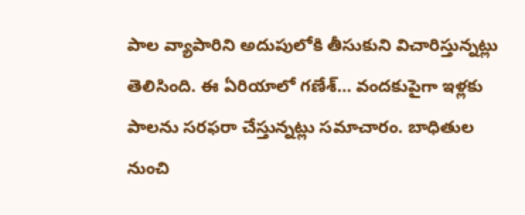పాల వ్యాపారిని అదుపులోకి తీసుకుని విచారిస్తున్నట్లు తెలిసింది. ఈ ఏరియాలో గణేశ్… వందకుపైగా ఇళ్లకు పాలను సరఫరా చేస్తున్నట్లు సమాచారం. బాధితుల నుంచి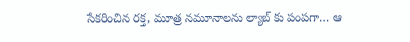సేకరించిన రక్త, మూత్ర నమూనాలను ల్యాబ్ కు పంపగా… ఆ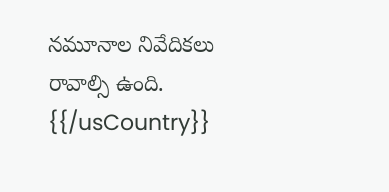నమూనాల నివేదికలు రావాల్సి ఉంది.
{{/usCountry}}